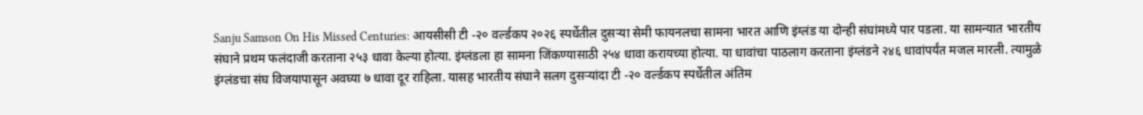Sanju Samson On His Missed Centuries: आयसीसी टी -२० वर्ल्डकप २०२६ स्पर्धेतील दुसऱ्या सेमी फायनलचा सामना भारत आणि इंग्लंड या दोन्ही संघांमध्ये पार पडला. या सामन्यात भारतीय संघाने प्रथम फलंदाजी करताना २५३ धावा केल्या होत्या. इंग्लंडला हा सामना जिंकण्यासाठी २५४ धावा करायच्या होत्या. या धावांचा पाठलाग करताना इंग्लंडने २४६ धावांपर्यंत मजल मारली. त्यामुळे इंग्लंडचा संघ विजयापासून अवघ्या ७ धावा दूर राहिला. यासह भारतीय संघाने सलग दुसऱ्यांदा टी -२० वर्ल्डकप स्पर्धेतील अंतिम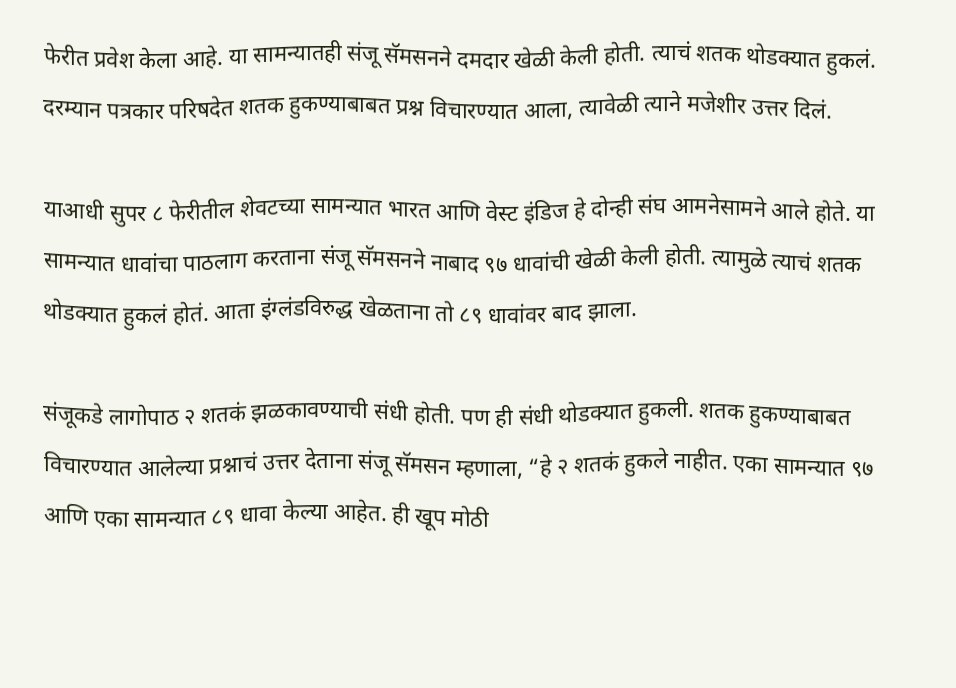फेरीत प्रवेश केला आहे. या सामन्यातही संजू सॅमसनने दमदार खेळी केली होती. त्याचं शतक थोडक्यात हुकलं. दरम्यान पत्रकार परिषदेत शतक हुकण्याबाबत प्रश्न विचारण्यात आला, त्यावेळी त्याने मजेशीर उत्तर दिलं.

याआधी सुपर ८ फेरीतील शेवटच्या सामन्यात भारत आणि वेस्ट इंडिज हे दोन्ही संघ आमनेसामने आले होते. या सामन्यात धावांचा पाठलाग करताना संजू सॅमसनने नाबाद ९७ धावांची खेळी केली होती. त्यामुळे त्याचं शतक थोडक्यात हुकलं होतं. आता इंग्लंडविरुद्ध खेळताना तो ८९ धावांवर बाद झाला.

संजूकडे लागोपाठ २ शतकं झळकावण्याची संधी होती. पण ही संधी थोडक्यात हुकली. शतक हुकण्याबाबत विचारण्यात आलेल्या प्रश्नाचं उत्तर देताना संजू सॅमसन म्हणाला, “हे २ शतकं हुकले नाहीत. एका सामन्यात ९७ आणि एका सामन्यात ८९ धावा केल्या आहेत. ही खूप मोठी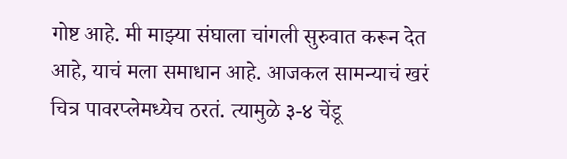गोष्ट आहे. मी माझ्या संघाला चांगली सुरुवात करून देत आहे, याचं मला समाधान आहे. आजकल सामन्याचं खरं चित्र पावरप्लेमध्येच ठरतं. त्यामुळे ३-४ चेंडू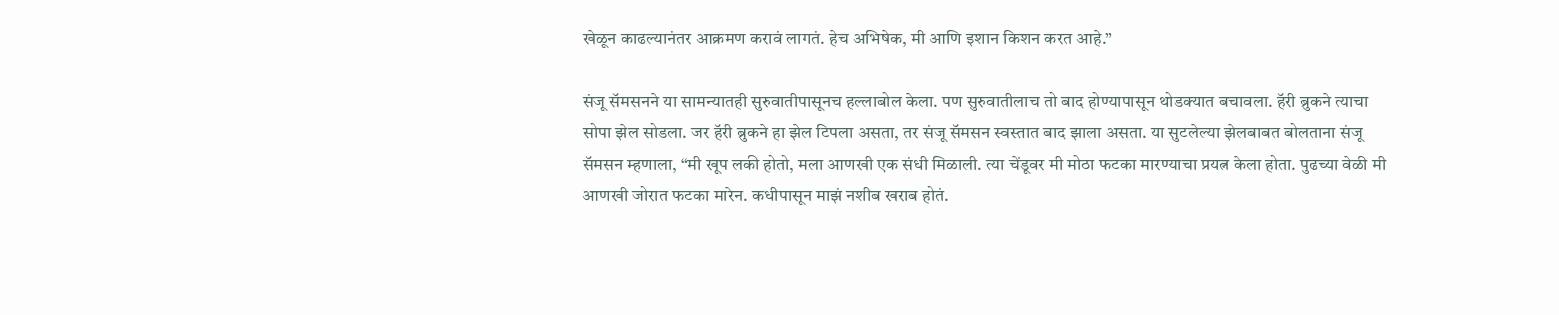खेळून काढल्यानंतर आक्रमण करावं लागतं. हेच अभिषेक, मी आणि इशान किशन करत आहे.”

संजू सॅमसनने या सामन्यातही सुरुवातीपासूनच हल्लाबोल केला. पण सुरुवातीलाच तो बाद होण्यापासून थोडक्यात बचावला. हॅरी ब्रुकने त्याचा सोपा झेल सोडला. जर हॅरी ब्रुकने हा झेल टिपला असता, तर संजू सॅमसन स्वस्तात बाद झाला असता. या सुटलेल्या झेलबाबत बोलताना संजू सॅमसन म्हणाला, “मी खूप लकी होतो, मला आणखी एक संधी मिळाली. त्या चेंडूवर मी मोठा फटका मारण्याचा प्रयत्न केला होता. पुढच्या वेळी मी आणखी जोरात फटका मारेन. कधीपासून माझं नशीब खराब होतं.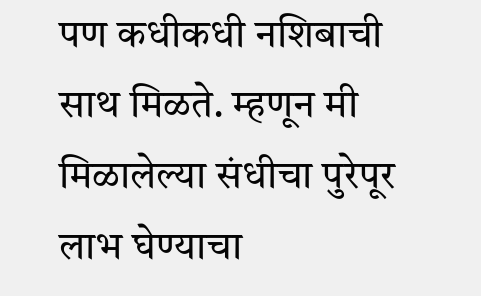पण कधीकधी नशिबाची साथ मिळते. म्हणून मी मिळालेल्या संधीचा पुरेपूर लाभ घेण्याचा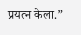प्रयत्न केला.”